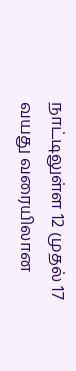நாட்டிலுள்ள 12 முதல் 17 வயது வரையிலான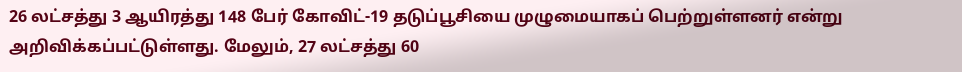26 லட்சத்து 3 ஆயிரத்து 148 பேர் கோவிட்-19 தடுப்பூசியை முழுமையாகப் பெற்றுள்ளனர் என்று அறிவிக்கப்பட்டுள்ளது. மேலும், 27 லட்சத்து 60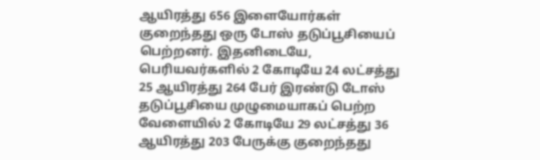ஆயிரத்து 656 இளையோர்கள் குறைந்தது ஒரு டோஸ் தடுப்பூசியைப் பெற்றனர். இதனிடையே, பெரியவர்களில் 2 கோடியே 24 லட்சத்து 25 ஆயிரத்து 264 பேர் இரண்டு டோஸ் தடுப்பூசியை முழுமையாகப் பெற்ற வேளையில் 2 கோடியே 29 லட்சத்து 36 ஆயிரத்து 203 பேருக்கு குறைந்தது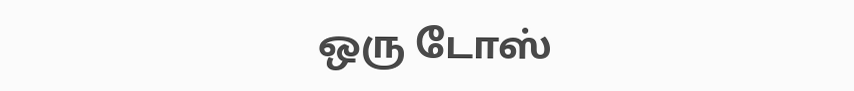ஒரு டோஸ்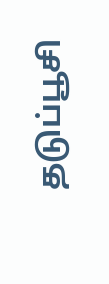தடுப்பூசி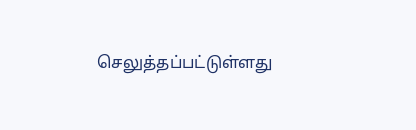செலுத்தப்பட்டுள்ளது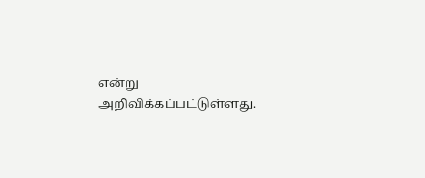என்று அறிவிக்கப்பட்டுள்ளது.